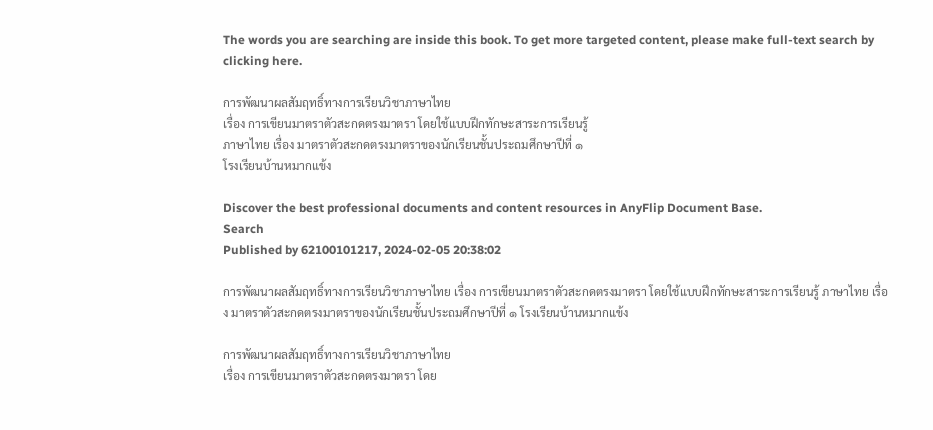The words you are searching are inside this book. To get more targeted content, please make full-text search by clicking here.

การพัฒนาผลสัมฤทธิ์ทางการเรียนวิชาภาษาไทย
เรื่อง การเขียนมาตราตัวสะกดตรงมาตรา โดยใช้แบบฝึกทักษะสาระการเรียนรู้
ภาษาไทย เรื่อง มาตราตัวสะกดตรงมาตราของนักเรียนชั้นประถมศึกษาปีที่ ๑
โรงเรียนบ้านหมากแข้ง

Discover the best professional documents and content resources in AnyFlip Document Base.
Search
Published by 62100101217, 2024-02-05 20:38:02

การพัฒนาผลสัมฤทธิ์ทางการเรียนวิชาภาษาไทย เรื่อง การเขียนมาตราตัวสะกดตรงมาตรา โดยใช้แบบฝึกทักษะสาระการเรียนรู้ ภาษาไทย เรื่อง มาตราตัวสะกดตรงมาตราของนักเรียนชั้นประถมศึกษาปีที่ ๑ โรงเรียนบ้านหมากแข้ง

การพัฒนาผลสัมฤทธิ์ทางการเรียนวิชาภาษาไทย
เรื่อง การเขียนมาตราตัวสะกดตรงมาตรา โดย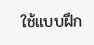ใช้แบบฝึก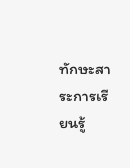ทักษะสาระการเรียนรู้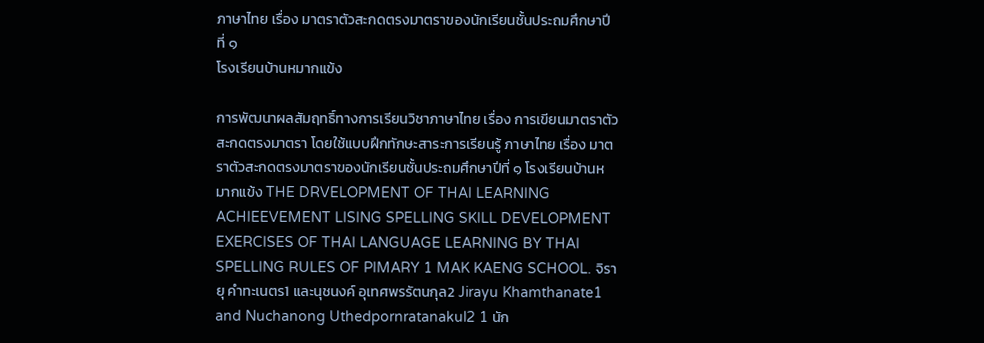ภาษาไทย เรื่อง มาตราตัวสะกดตรงมาตราของนักเรียนชั้นประถมศึกษาปีที่ ๑
โรงเรียนบ้านหมากแข้ง

การพัฒนาผลสัมฤทธิ์ทางการเรียนวิชาภาษาไทย เรื่อง การเขียนมาตราตัวสะกดตรงมาตรา โดยใช้แบบฝึกทักษะสาระการเรียนรู้ ภาษาไทย เรื่อง มาตราตัวสะกดตรงมาตราของนักเรียนชั้นประถมศึกษาปีที่ ๑ โรงเรียนบ้านหมากแข้ง THE DRVELOPMENT OF THAI LEARNING ACHIEEVEMENT LISING SPELLING SKILL DEVELOPMENT EXERCISES OF THAI LANGUAGE LEARNING BY THAI SPELLING RULES OF PIMARY 1 MAK KAENG SCHOOL. จิรายุ คำทะเนตร1 และนุชนงค์ อุเทศพรรัตนกุล2 Jirayu Khamthanate1 and Nuchanong Uthedpornratanakul2 1 นัก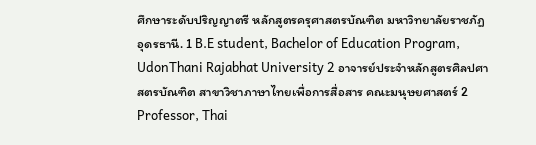ศึกษาระดับปริญญาตรี หลักสูตรครุศาสตรบัณฑิต มหาวิทยาลัยราชภัฏอุดรธานี. 1 B.E student, Bachelor of Education Program, UdonThani Rajabhat University 2 อาจารย์ประจำหลักสูตรศิลปศาสตรบัณฑิต สาขาวิชาภาษาไทยเพื่อการสื่อสาร คณะมนุษยศาสตร์ 2 Professor, Thai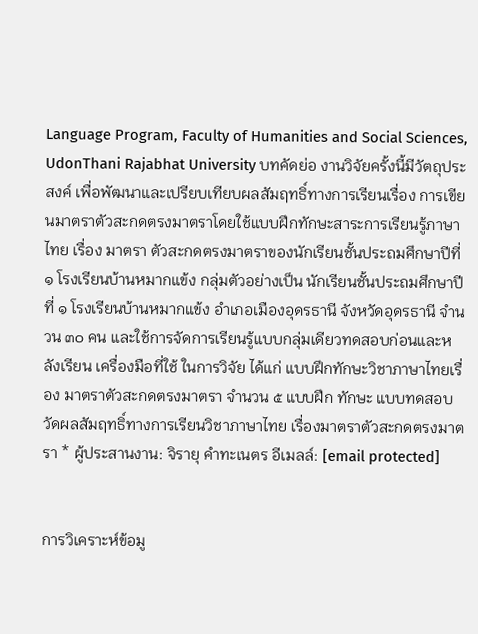Language Program, Faculty of Humanities and Social Sciences, UdonThani Rajabhat University บทคัดย่อ งานวิจัยครั้งนี้มีวัตถุประสงค์ เพื่อพัฒนาและเปรียบเทียบผลสัมฤทธิ์ทางการเรียนเรื่อง การเขียนมาตราตัวสะกดตรงมาตราโดยใช้แบบฝึกทักษะสาระการเรียนรู้ภาษาไทย เรื่อง มาตรา ตัวสะกดตรงมาตราของนักเรียนชั้นประถมศึกษาปีที่ ๑ โรงเรียนบ้านหมากแข้ง กลุ่มตัวอย่างเป็น นักเรียนชั้นประถมศึกษาปีที่ ๑ โรงเรียนบ้านหมากแข้ง อำเภอเมืองอุดรธานี จังหวัดอุดรธานี จำนวน ๓๐ คน และใช้การจัดการเรียนรู้แบบกลุ่มเดียวทดสอบก่อนและหลังเรียน เครื่องมือที่ใช้ ในการวิจัย ได้แก่ แบบฝึกทักษะวิชาภาษาไทยเรื่อง มาตราตัวสะกดตรงมาตรา จำนวน ๕ แบบฝึก ทักษะ แบบทดสอบวัดผลสัมฤทธิ์ทางการเรียนวิชาภาษาไทย เรื่องมาตราตัวสะกดตรงมาตรา * ผู้ประสานงาน: จิรายุ คำทะเนตร อีเมลล์: [email protected]


การวิเคราะห์ข้อมู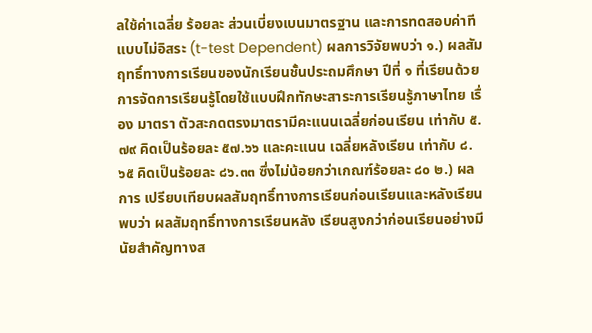ลใช้ค่าเฉลี่ย ร้อยละ ส่วนเบี่ยงเบนมาตรฐาน และการทดสอบค่าทีแบบไม่อิสระ (t-test Dependent) ผลการวิจัยพบว่า ๑.) ผลสัมฤทธิ์ทางการเรียนของนักเรียนชั้นประถมศึกษา ปีที่ ๑ ที่เรียนด้วยการจัดการเรียนรู้โดยใช้แบบฝึกทักษะสาระการเรียนรู้ภาษาไทย เรื่อง มาตรา ตัวสะกดตรงมาตรามีคะแนนเฉลี่ยก่อนเรียน เท่ากับ ๕.๗๙ คิดเป็นร้อยละ ๕๗.๖๖ และคะแนน เฉลี่ยหลังเรียน เท่ากับ ๘.๖๕ คิดเป็นร้อยละ ๘๖.๓๓ ซึ่งไม่น้อยกว่าเกณฑ์ร้อยละ ๘๐ ๒.) ผลการ เปรียบเทียบผลสัมฤทธิ์ทางการเรียนก่อนเรียนและหลังเรียน พบว่า ผลสัมฤทธิ์ทางการเรียนหลัง เรียนสูงกว่าก่อนเรียนอย่างมีนัยสำคัญทางส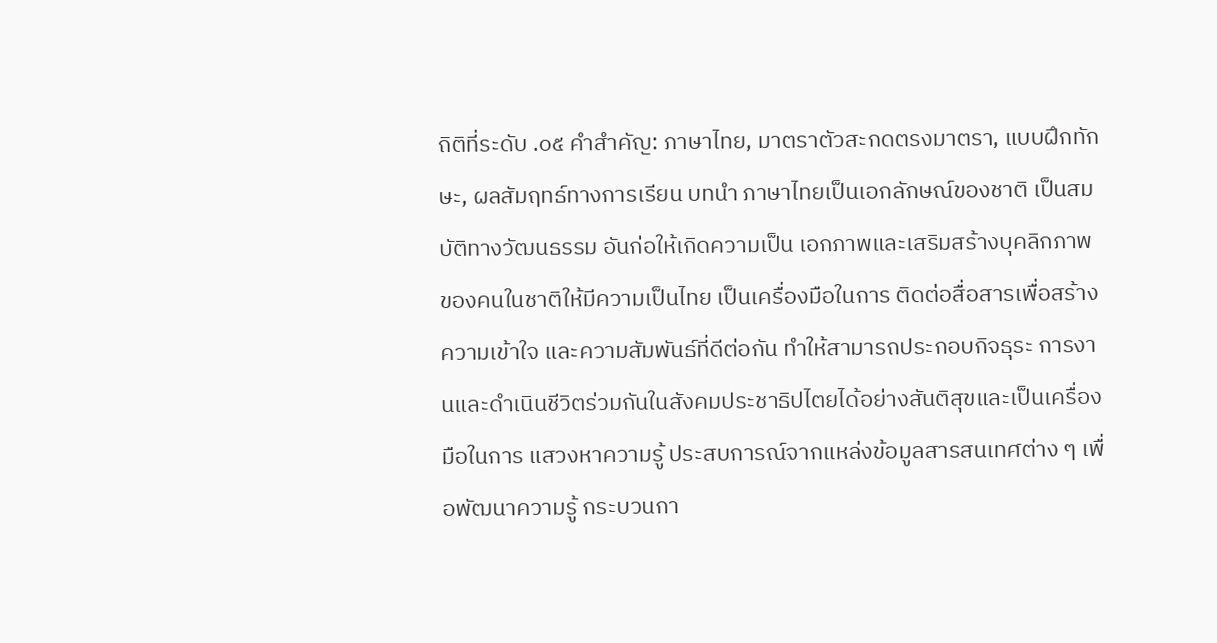ถิติที่ระดับ .๐๕ คำสำคัญ: ภาษาไทย, มาตราตัวสะกดตรงมาตรา, แบบฝึกทักษะ, ผลสัมฤทธ์ทางการเรียน บทนำ ภาษาไทยเป็นเอกลักษณ์ของชาติ เป็นสมบัติทางวัฒนธรรม อันก่อให้เกิดความเป็น เอกภาพและเสริมสร้างบุคลิกภาพของคนในชาติให้มีความเป็นไทย เป็นเครื่องมือในการ ติดต่อสื่อสารเพื่อสร้างความเข้าใจ และความสัมพันธ์ที่ดีต่อกัน ทำให้สามารถประกอบกิจธุระ การงานและดำเนินชีวิตร่วมกันในสังคมประชาธิปไตยได้อย่างสันติสุขและเป็นเครื่องมือในการ แสวงหาความรู้ ประสบการณ์จากแหล่งข้อมูลสารสนเทศต่าง ๆ เพื่อพัฒนาความรู้ กระบวนกา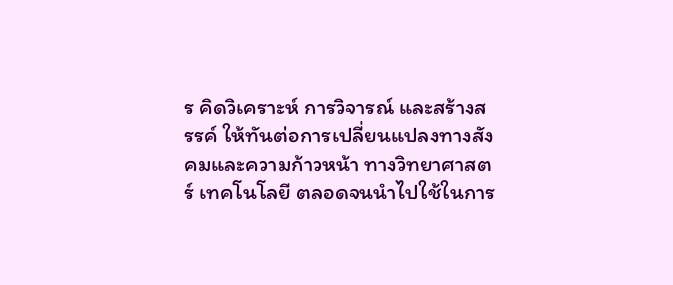ร คิดวิเคราะห์ การวิจารณ์ และสร้างสรรค์ ให้ทันต่อการเปลี่ยนแปลงทางสังคมและความก้าวหน้า ทางวิทยาศาสตร์ เทคโนโลยี ตลอดจนนำไปใช้ในการ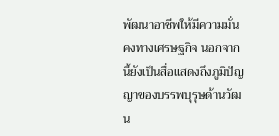พัฒนาอาชีพให้มีความมั่นคงทางเศรษฐกิจ นอกจากนี้ยังเป็นสื่อแสดงถึงภูมิปัญญาของบรรพบุรุษด้านวัฒน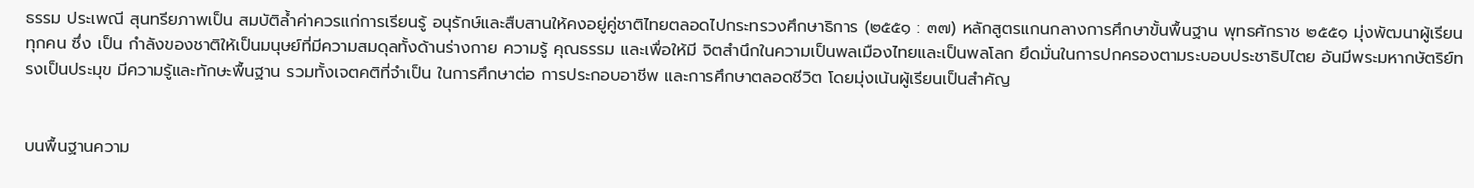ธรรม ประเพณี สุนทรียภาพเป็น สมบัติล้ำค่าควรแก่การเรียนรู้ อนุรักษ์และสืบสานให้คงอยู่คู่ชาติไทยตลอดไปกระทรวงศึกษาธิการ (๒๕๕๑ : ๓๗) หลักสูตรแกนกลางการศึกษาขั้นพื้นฐาน พุทธศักราช ๒๕๕๑ มุ่งพัฒนาผู้เรียนทุกคน ซึ่ง เป็น กำลังของชาติให้เป็นมนุษย์ที่มีความสมดุลทั้งด้านร่างกาย ความรู้ คุณธรรม และเพื่อให้มี จิตสำนึกในความเป็นพลเมืองไทยและเป็นพลโลก ยึดมั่นในการปกครองตามระบอบประชาธิปไตย อันมีพระมหากษัตริย์ทรงเป็นประมุข มีความรู้และทักษะพื้นฐาน รวมทั้งเจตคติที่จำเป็น ในการศึกษาต่อ การประกอบอาชีพ และการศึกษาตลอดชีวิต โดยมุ่งเน้นผู้เรียนเป็นสำคัญ


บนพื้นฐานความ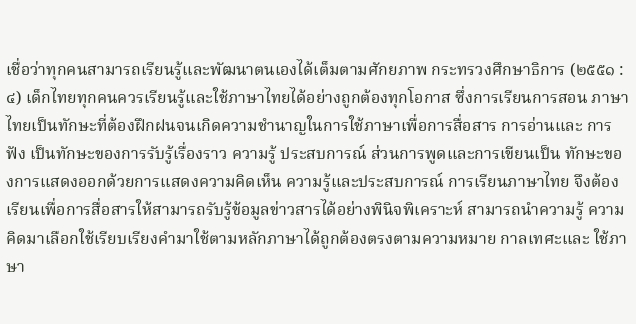เชื่อว่าทุกคนสามารถเรียนรู้และพัฒนาตนเองได้เต็มตามศักยภาพ กระทรวงศึกษาธิการ (๒๕๕๑ : ๔) เด็กไทยทุกคนควรเรียนรู้และใช้ภาษาไทยได้อย่างถูกต้องทุกโอกาส ซึ่งการเรียนการสอน ภาษาไทยเป็นทักษะที่ต้องฝึกฝนจนเกิดความชำนาญในการใช้ภาษาเพื่อการสื่อสาร การอ่านและ การฟัง เป็นทักษะของการรับรู้เรื่องราว ความรู้ ประสบการณ์ ส่วนการพูดและการเขียนเป็น ทักษะของการแสดงออกด้วยการแสดงความคิดเห็น ความรู้และประสบการณ์ การเรียนภาษาไทย จึงต้องเรียนเพื่อการสื่อสารให้สามารถรับรู้ข้อมูลข่าวสารได้อย่างพินิจพิเคราะห์ สามารถนำความรู้ ความคิดมาเลือกใช้เรียบเรียงคำมาใช้ตามหลักภาษาได้ถูกต้องตรงตามความหมาย กาลเทศะและ ใช้ภาษา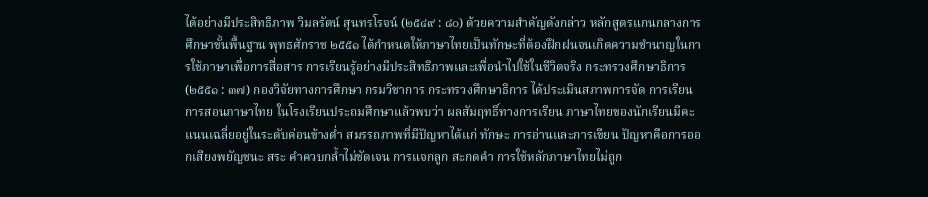ได้อย่างมีประสิทธิภาพ วิมลรัตน์ สุนทรโรจน์ (๒๕๔๙ : ๘๐) ด้วยความสำคัญดังกล่าว หลักสูตรแกนกลางการศึกษาขั้นพื้นฐาน พุทธศักราช ๒๕๕๑ ได้กำหนดให้ภาษาไทยเป็นทักษะที่ต้องฝึกฝนจนเกิดความชำนาญในการใช้ภาษาเพื่อการสื่อสาร การเรียนรู้อย่างมีประสิทธิภาพและเพื่อนำไปใช้ในชีวิตจริง กระทรวงศึกษาธิการ (๒๕๕๑ : ๓๗) กองวิจัยทางการศึกษา กรมวิชาการ กระทรวงศึกษาธิการ ได้ประเมินสภาพการจัด การเรียน การสอนภาษาไทย ในโรงเรียนประถมศึกษาแล้วพบว่า ผลสัมฤทธิ์ทางการเรียน ภาษาไทยของนักเรียนมีคะแนนเฉลี่ยอยู่ในระดับค่อนข้างต่ำ สมรรถภาพที่มีปัญหาได้แก่ ทักษะ การอ่านและการเขียน ปัญหาคือการออกเสียงพยัญชนะ สระ คำควบกล้ำไม่ชัดเจน การแจกลูก สะกดคำ การใช้หลักภาษาไทยไม่ถูก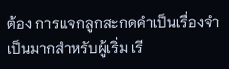ต้อง การแจกลูกสะกดคำเป็นเรื่องจำเป็นมากสำหรับผู้เริ่ม เรี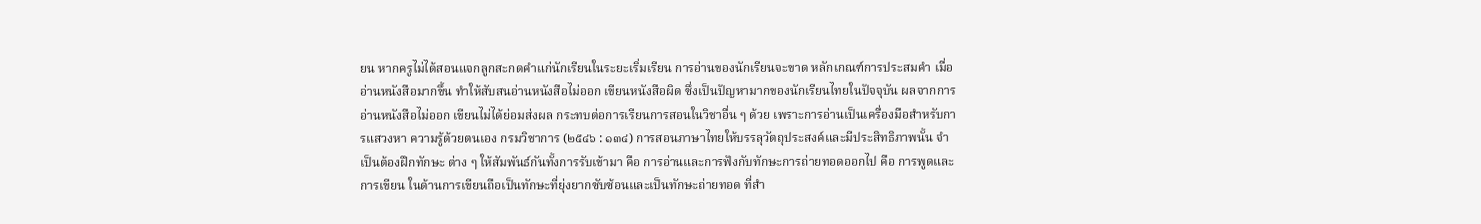ยน หากครูไม่ได้สอนแจกลูกสะกดคำแก่นักเรียนในระยะเริ่มเรียน การอ่านของนักเรียนจะขาด หลักเกณฑ์การประสมคำ เมื่ออ่านหนังสือมากขึ้น ทำให้สับสนอ่านหนังสือไม่ออก เขียนหนังสือผิด ซึ่งเป็นปัญหามากของนักเรียนไทยในปัจจุบัน ผลจากการอ่านหนังสือไม่ออก เขียนไม่ได้ย่อมส่งผล กระทบต่อการเรียนการสอนในวิชาอื่น ๆ ด้วย เพราะการอ่านเป็นเครื่องมือสำหรับการแสวงหา ความรู้ด้วยตนเอง กรมวิชาการ (๒๕๔๖ : ๑๓๔) การสอนภาษาไทยให้บรรลุวัตถุประสงค์และมีประสิทธิภาพนั้น จำเป็นต้องฝึกทักษะ ต่าง ๆ ให้สัมพันธ์กันทั้งการรับเข้ามา คือ การอ่านและการฟังกับทักษะการถ่ายทอดออกไป คือ การพูดและการเขียน ในด้านการเขียนถือเป็นทักษะที่ยุ่งยากซับซ้อนและเป็นทักษะถ่ายทอด ที่สำ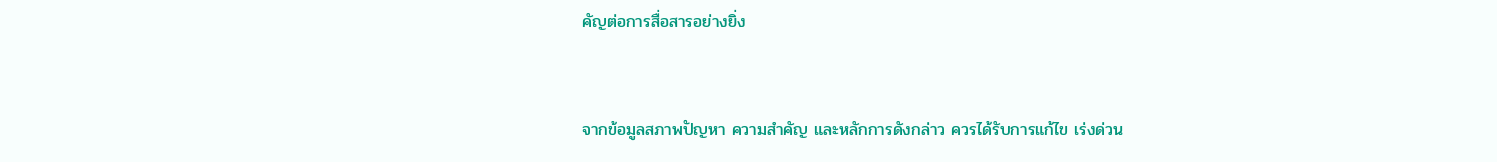คัญต่อการสื่อสารอย่างยิ่ง


จากข้อมูลสภาพปัญหา ความสำคัญ และหลักการดังกล่าว ควรได้รับการแก้ไข เร่งด่วน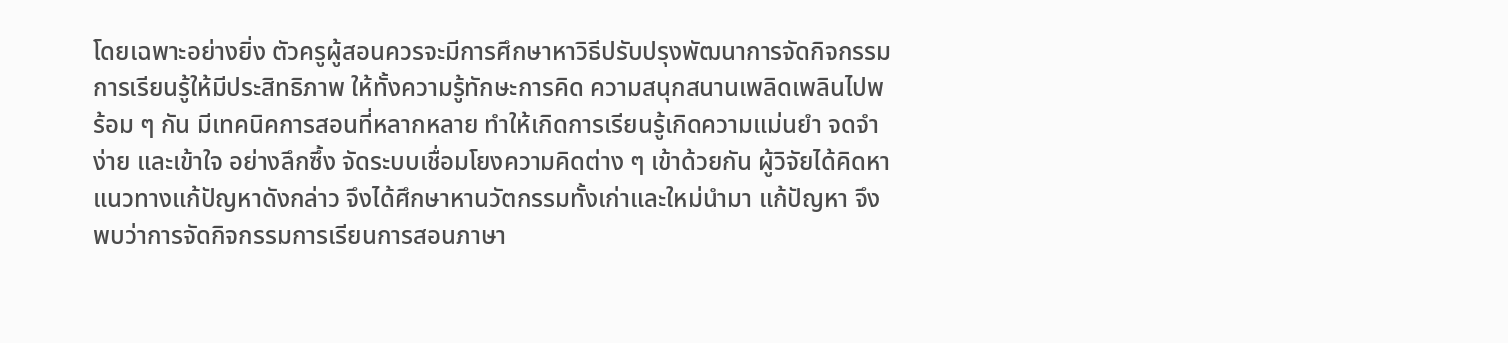โดยเฉพาะอย่างยิ่ง ตัวครูผู้สอนควรจะมีการศึกษาหาวิธีปรับปรุงพัฒนาการจัดกิจกรรม การเรียนรู้ให้มีประสิทธิภาพ ให้ทั้งความรู้ทักษะการคิด ความสนุกสนานเพลิดเพลินไปพร้อม ๆ กัน มีเทคนิคการสอนที่หลากหลาย ทำให้เกิดการเรียนรู้เกิดความแม่นยำ จดจำง่าย และเข้าใจ อย่างลึกซึ้ง จัดระบบเชื่อมโยงความคิดต่าง ๆ เข้าด้วยกัน ผู้วิจัยได้คิดหาแนวทางแก้ปัญหาดังกล่าว จึงได้ศึกษาหานวัตกรรมทั้งเก่าและใหม่นำมา แก้ปัญหา จึงพบว่าการจัดกิจกรรมการเรียนการสอนภาษา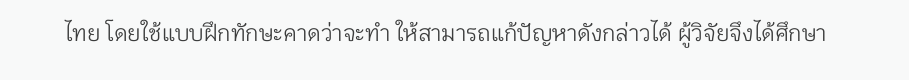ไทย โดยใช้แบบฝึกทักษะคาดว่าจะทำ ให้สามารถแก้ปัญหาดังกล่าวได้ ผู้วิจัยจึงได้ศึกษา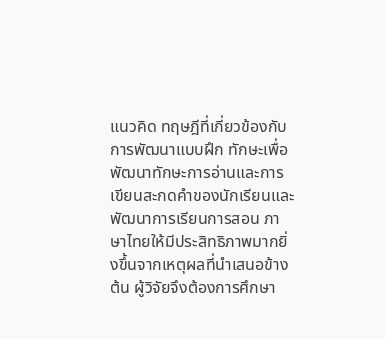แนวคิด ทฤษฎีที่เกี่ยวข้องกับการพัฒนาแบบฝึก ทักษะเพื่อพัฒนาทักษะการอ่านและการเขียนสะกดคำของนักเรียนและพัฒนาการเรียนการสอน ภาษาไทยให้มีประสิทธิภาพมากยิ่งขึ้นจากเหตุผลที่นำเสนอข้างต้น ผู้วิจัยจึงต้องการศึกษา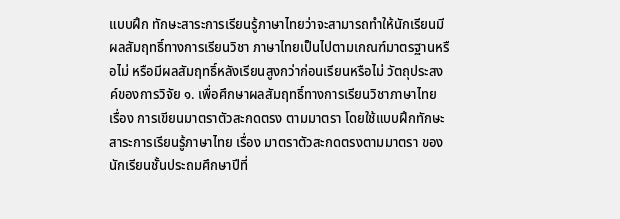แบบฝึก ทักษะสาระการเรียนรู้ภาษาไทยว่าจะสามารถทำให้นักเรียนมีผลสัมฤทธิ์ทางการเรียนวิชา ภาษาไทยเป็นไปตามเกณฑ์มาตรฐานหรือไม่ หรือมีผลสัมฤทธิ์หลังเรียนสูงกว่าก่อนเรียนหรือไม่ วัตถุประสงค์ของการวิจัย ๑. เพื่อศึกษาผลสัมฤทธิ์ทางการเรียนวิชาภาษาไทย เรื่อง การเขียนมาตราตัวสะกดตรง ตามมาตรา โดยใช้แบบฝึกทักษะสาระการเรียนรู้ภาษาไทย เรื่อง มาตราตัวสะกดตรงตามมาตรา ของนักเรียนชั้นประถมศึกษาปีที่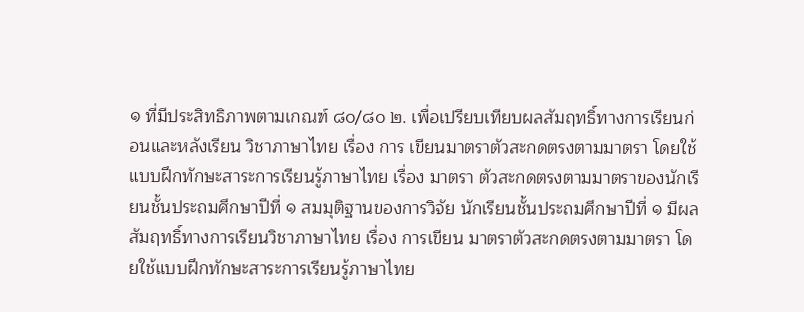๑ ที่มีประสิทธิภาพตามเกณฑ์ ๘๐/๘๐ ๒. เพื่อเปรียบเทียบผลสัมฤทธิ์ทางการเรียนก่อนและหลังเรียน วิชาภาษาไทย เรื่อง การ เขียนมาตราตัวสะกดตรงตามมาตรา โดยใช้แบบฝึกทักษะสาระการเรียนรู้ภาษาไทย เรื่อง มาตรา ตัวสะกดตรงตามมาตราของนักเรียนชั้นประถมศึกษาปีที่ ๑ สมมุติฐานของการวิจัย นักเรียนชั้นประถมศึกษาปีที่ ๑ มีผลสัมฤทธิ์ทางการเรียนวิชาภาษาไทย เรื่อง การเขียน มาตราตัวสะกดตรงตามมาตรา โดยใช้แบบฝึกทักษะสาระการเรียนรู้ภาษาไทย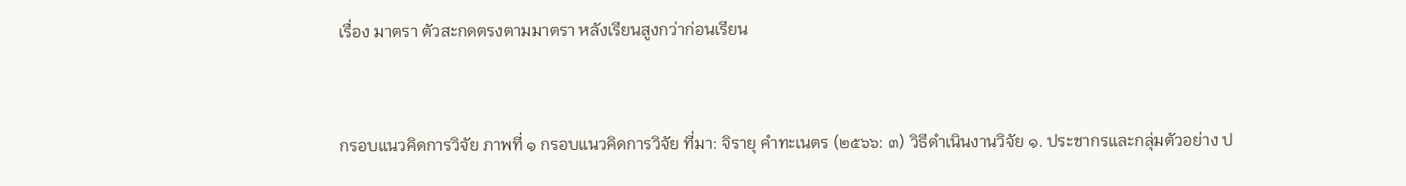เรื่อง มาตรา ตัวสะกดตรงตามมาตรา หลังเรียนสูงกว่าก่อนเรียน


กรอบแนวคิดการวิจัย ภาพที่ ๑ กรอบแนวคิดการวิจัย ที่มา: จิรายุ คำทะเนตร (๒๕๖๖: ๓) วิธีดำเนินงานวิจัย ๑. ประชากรและกลุ่มตัวอย่าง ป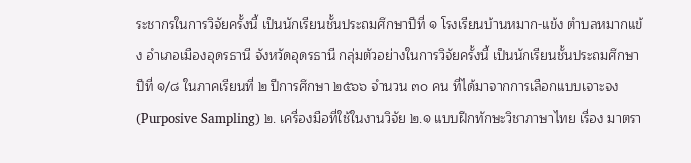ระชากรในการวิจัยครั้งนี้ เป็นนักเรียนชั้นประถมศึกษาปีที่ ๑ โรงเรียนบ้านหมาก-แข้ง ตำบลหมากแข้ง อำเภอเมืองอุดรธานี จังหวัดอุดรธานี กลุ่มตัวอย่างในการวิจัยครั้งนี้ เป็นนักเรียนชั้นประถมศึกษาปีที่ ๑/๘ ในภาคเรียนที่ ๒ ปีการศึกษา ๒๕๖๖ จำนวน ๓๐ คน ที่ได้มาจากการเลือกแบบเจาะจง (Purposive Sampling) ๒. เครื่องมือที่ใช้ในงานวิจัย ๒.๑ แบบฝึกทักษะวิชาภาษาไทย เรื่อง มาตรา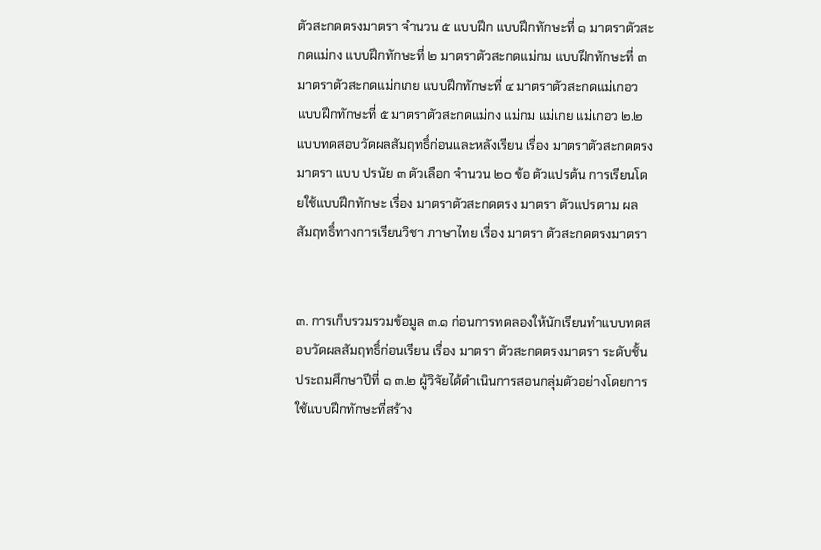ตัวสะกดตรงมาตรา จำนวน ๕ แบบฝึก แบบฝึกทักษะที่ ๑ มาตราตัวสะกดแม่กง แบบฝึกทักษะที่ ๒ มาตราตัวสะกดแม่กม แบบฝึกทักษะที่ ๓ มาตราตัวสะกดแม่กเกย แบบฝึกทักษะที่ ๔ มาตราตัวสะกดแม่เกอว แบบฝึกทักษะที่ ๕ มาตราตัวสะกดแม่กง แม่กม แม่เกย แม่เกอว ๒.๒ แบบทดสอบวัดผลสัมฤทธิ์ก่อนและหลังเรียน เรื่อง มาตราตัวสะกดตรงมาตรา แบบ ปรนัย ๓ ตัวเลือก จำนวน ๒๐ ข้อ ตัวแปรต้น การเรียนโดยใช้แบบฝึกทักษะ เรื่อง มาตราตัวสะกดตรง มาตรา ตัวแปรตาม ผลสัมฤทธิ์ทางการเรียนวิชา ภาษาไทย เรื่อง มาตรา ตัวสะกดตรงมาตรา


๓. การเก็บรวมรวมข้อมูล ๓.๑ ก่อนการทดลองให้นักเรียนทำแบบทดสอบวัดผลสัมฤทธิ์ก่อนเรียน เรื่อง มาตรา ตัวสะกดตรงมาตรา ระดับชั้นประถมศึกษาปีที่ ๑ ๓.๒ ผู้วิจัยได้ดำเนินการสอนกลุ่มตัวอย่างโดยการใช้แบบฝึกทักษะที่สร้าง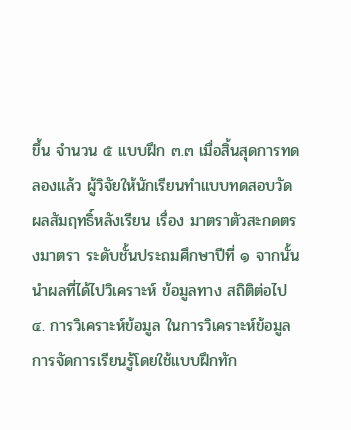ขึ้น จำนวน ๕ แบบฝึก ๓.๓ เมื่อสิ้นสุดการทดลองแล้ว ผู้วิจัยให้นักเรียนทำแบบทดสอบวัดผลสัมฤทธิ์หลังเรียน เรื่อง มาตราตัวสะกดตรงมาตรา ระดับชั้นประถมศึกษาปีที่ ๑ จากนั้นนำผลที่ได้ไปวิเคราะห์ ข้อมูลทาง สถิติต่อไป ๔. การวิเคราะห์ข้อมูล ในการวิเคราะห์ข้อมูลการจัดการเรียนรู้โดยใช้แบบฝึกทัก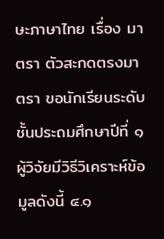ษะภาษาไทย เรื่อง มาตรา ตัวสะกดตรงมาตรา ขอนักเรียนระดับชั้นประถมศึกษาปีที่ ๑ ผู้วิจัยมีวิธีวิเคราะห์ข้อมูลดังนี้ ๔.๑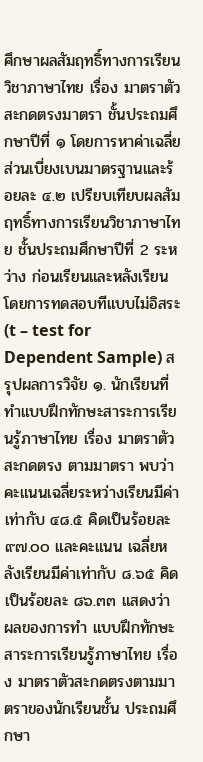ศึกษาผลสัมฤทธิ์ทางการเรียนวิชาภาษาไทย เรื่อง มาตราตัวสะกดตรงมาตรา ชั้นประถมศึกษาปีที่ ๑ โดยการหาค่าเฉลี่ยส่วนเบี่ยงเบนมาตรฐานและร้อยละ ๔.๒ เปรียบเทียบผลสัมฤทธิ์ทางการเรียนวิชาภาษาไทย ชั้นประถมศึกษาปีที่ 2 ระหว่าง ก่อนเรียนและหลังเรียนโดยการทดสอบทีแบบไม่อิสระ (t – test for Dependent Sample) สรุปผลการวิจัย ๑. นักเรียนที่ทำแบบฝึกทักษะสาระการเรียนรู้ภาษาไทย เรื่อง มาตราตัวสะกดตรง ตามมาตรา พบว่า คะแนนเฉลี่ยระหว่างเรียนมีค่าเท่ากับ ๔๘.๕ คิดเป็นร้อยละ ๙๗.๐๐ และคะแนน เฉลี่ยหลังเรียนมีค่าเท่ากับ ๘.๖๕ คิดเป็นร้อยละ ๘๖.๓๓ แสดงว่า ผลของการทำ แบบฝึกทักษะสาระการเรียนรู้ภาษาไทย เรื่อง มาตราตัวสะกดตรงตามมาตราของนักเรียนชั้น ประถมศึกษา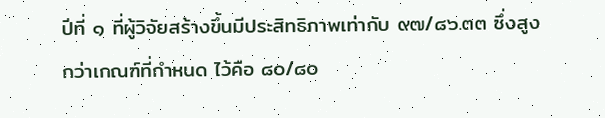ปีที่ ๑ ที่ผู้วิจัยสร้างขึ้นมีประสิทธิภาพเท่ากับ ๙๗/๘๖.๓๓ ซึ่งสูงกว่าเกณฑ์ที่กำหนด ไว้คือ ๘๐/๘๐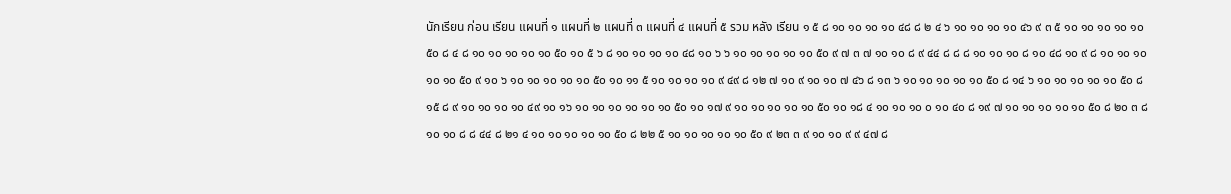นักเรียน ก่อน เรียน แผนที่ ๑ แผนที่ ๒ แผนที่ ๓ แผนที่ ๔ แผนที่ ๕ รวม หลัง เรียน ๑ ๕ ๘ ๑๐ ๑๐ ๑๐ ๑๐ ๔๘ ๘ ๒ ๔ ๖ ๑๐ ๑๐ ๑๐ ๑๐ ๔๖ ๙ ๓ ๕ ๑๐ ๑๐ ๑๐ ๑๐ ๑๐ ๕๐ ๘ ๔ ๘ ๑๐ ๑๐ ๑๐ ๑๐ ๑๐ ๕๐ ๑๐ ๕ ๖ ๘ ๑๐ ๑๐ ๑๐ ๑๐ ๔๘ ๑๐ ๖ ๖ ๑๐ ๑๐ ๑๐ ๑๐ ๑๐ ๕๐ ๙ ๗ ๓ ๗ ๑๐ ๑๐ ๘ ๙ ๔๔ ๘ ๘ ๘ ๑๐ ๑๐ ๑๐ ๘ ๑๐ ๔๘ ๑๐ ๙ ๘ ๑๐ ๑๐ ๑๐ ๑๐ ๑๐ ๕๐ ๙ ๑๐ ๖ ๑๐ ๑๐ ๑๐ ๑๐ ๑๐ ๕๐ ๑๐ ๑๑ ๕ ๑๐ ๑๐ ๑๐ ๑๐ ๙ ๔๙ ๘ ๑๒ ๗ ๑๐ ๙ ๑๐ ๑๐ ๗ ๔๖ ๘ ๑๓ ๖ ๑๐ ๑๐ ๑๐ ๑๐ ๑๐ ๕๐ ๘ ๑๔ ๖ ๑๐ ๑๐ ๑๐ ๑๐ ๑๐ ๕๐ ๘ ๑๕ ๘ ๙ ๑๐ ๑๐ ๑๐ ๑๐ ๔๙ ๑๐ ๑๖ ๑๐ ๑๐ ๑๐ ๑๐ ๑๐ ๑๐ ๕๐ ๑๐ ๑๗ ๙ ๑๐ ๑๐ ๑๐ ๑๐ ๑๐ ๕๐ ๑๐ ๑๘ ๔ ๑๐ ๑๐ ๑๐ ๐ ๑๐ ๔๐ ๘ ๑๙ ๗ ๑๐ ๑๐ ๑๐ ๑๐ ๑๐ ๕๐ ๘ ๒๐ ๓ ๘ ๑๐ ๑๐ ๘ ๘ ๔๔ ๘ ๒๑ ๔ ๑๐ ๑๐ ๑๐ ๑๐ ๑๐ ๕๐ ๘ ๒๒ ๕ ๑๐ ๑๐ ๑๐ ๑๐ ๑๐ ๕๐ ๙ ๒๓ ๓ ๙ ๑๐ ๑๐ ๙ ๙ ๔๗ ๘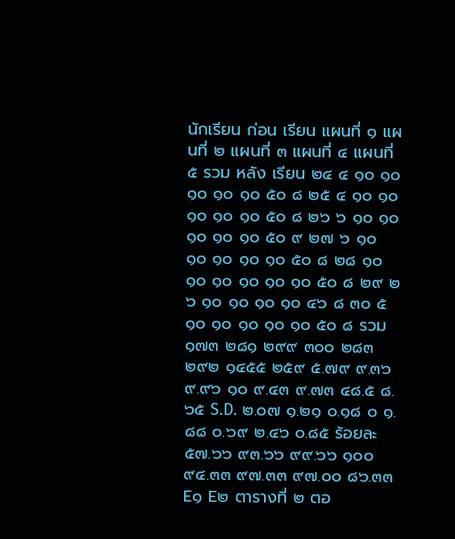นักเรียน ก่อน เรียน แผนที่ ๑ แผนที่ ๒ แผนที่ ๓ แผนที่ ๔ แผนที่ ๕ รวม หลัง เรียน ๒๔ ๔ ๑๐ ๑๐ ๑๐ ๑๐ ๑๐ ๕๐ ๘ ๒๕ ๔ ๑๐ ๑๐ ๑๐ ๑๐ ๑๐ ๕๐ ๘ ๒๖ ๖ ๑๐ ๑๐ ๑๐ ๑๐ ๑๐ ๕๐ ๙ ๒๗ ๖ ๑๐ ๑๐ ๑๐ ๑๐ ๑๐ ๕๐ ๘ ๒๘ ๑๐ ๑๐ ๑๐ ๑๐ ๑๐ ๑๐ ๕๐ ๘ ๒๙ ๒ ๖ ๑๐ ๑๐ ๑๐ ๑๐ ๔๖ ๘ ๓๐ ๕ ๑๐ ๑๐ ๑๐ ๑๐ ๑๐ ๕๐ ๘ รวม ๑๗๓ ๒๘๑ ๒๙๙ ๓๐๐ ๒๘๓ ๒๙๒ ๑๔๕๕ ๒๕๙ ๕.๗๙ ๙.๓๖ ๙.๙๖ ๑๐ ๙.๔๓ ๙.๗๓ ๔๘.๕ ๘.๖๕ S.D. ๒.๐๗ ๑.๒๑ ๐.๑๘ ๐ ๑.๘๘ ๐.๖๙ ๒.๔๖ ๐.๘๕ ร้อยละ ๕๗.๖๖ ๙๓.๖๖ ๙๙.๖๖ ๑๐๐ ๙๔.๓๓ ๙๗.๓๓ ๙๗.๐๐ ๘๖.๓๓ E๑ E๒ ตารางที่ ๒ ตอ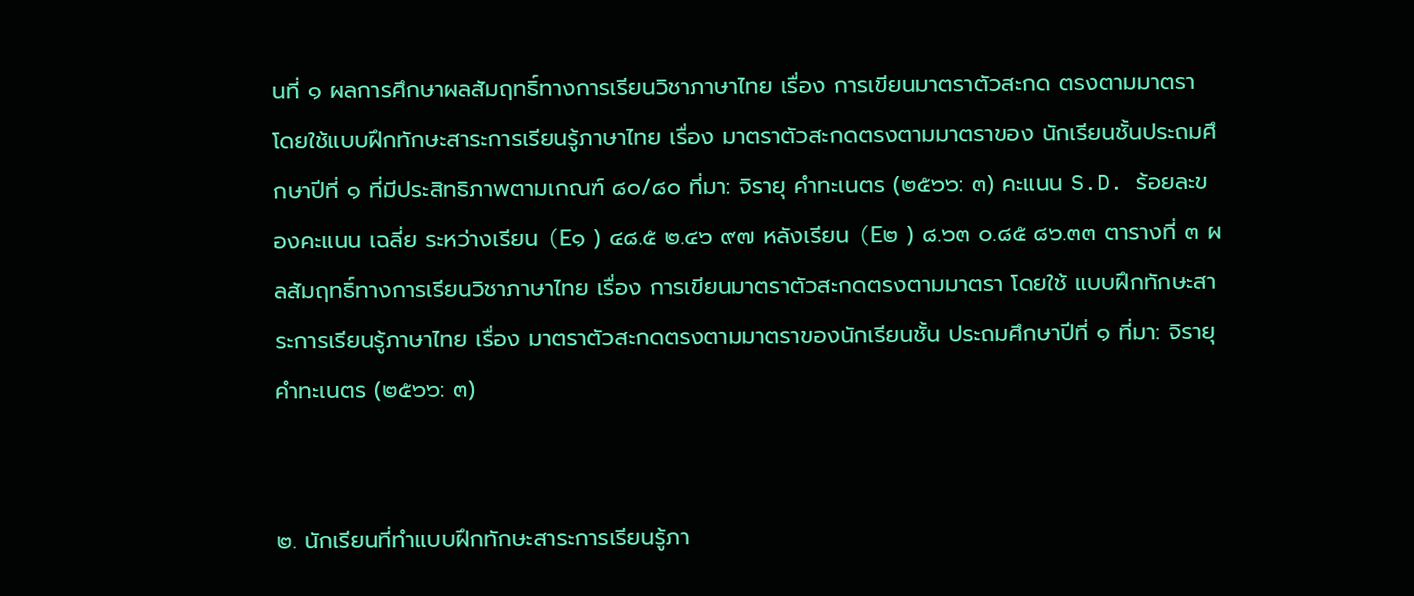นที่ ๑ ผลการศึกษาผลสัมฤทธิ์ทางการเรียนวิชาภาษาไทย เรื่อง การเขียนมาตราตัวสะกด ตรงตามมาตรา โดยใช้แบบฝึกทักษะสาระการเรียนรู้ภาษาไทย เรื่อง มาตราตัวสะกดตรงตามมาตราของ นักเรียนชั้นประถมศึกษาปีที่ ๑ ที่มีประสิทธิภาพตามเกณฑ์ ๘๐/๘๐ ที่มา: จิรายุ คำทะเนตร (๒๕๖๖: ๓) คะแนน S.D. ร้อยละของคะแนน เฉลี่ย ระหว่างเรียน (E๑ ) ๔๘.๕ ๒.๔๖ ๙๗ หลังเรียน (E๒ ) ๘.๖๓ ๐.๘๕ ๘๖.๓๓ ตารางที่ ๓ ผลสัมฤทธิ์ทางการเรียนวิชาภาษาไทย เรื่อง การเขียนมาตราตัวสะกดตรงตามมาตรา โดยใช้ แบบฝึกทักษะสาระการเรียนรู้ภาษาไทย เรื่อง มาตราตัวสะกดตรงตามมาตราของนักเรียนชั้น ประถมศึกษาปีที่ ๑ ที่มา: จิรายุ คำทะเนตร (๒๕๖๖: ๓)


๒. นักเรียนที่ทำแบบฝึกทักษะสาระการเรียนรู้ภา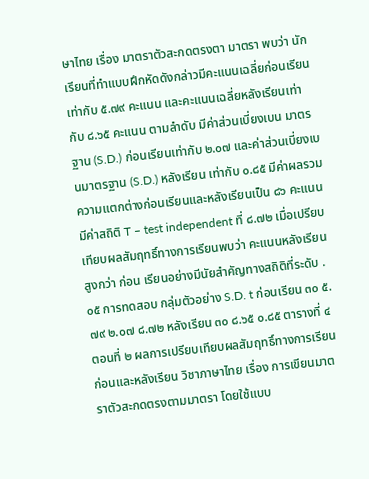ษาไทย เรื่อง มาตราตัวสะกดตรงตา มาตรา พบว่า นักเรียนที่ทำแบบฝึกหัดดังกล่าวมีคะแนนเฉลี่ยก่อนเรียนเท่ากับ ๕.๗๙ คะแนน และคะแนนเฉลี่ยหลังเรียนเท่ากับ ๘.๖๕ คะแนน ตามลำดับ มีค่าส่วนเบี่ยงเบน มาตรฐาน (S.D.) ก่อนเรียนเท่ากับ ๒.๐๗ และค่าส่วนเบี่ยงเบนมาตรฐาน (S.D.) หลังเรียน เท่ากับ ๐.๘๕ มีค่าผลรวมความแตกต่างก่อนเรียนและหลังเรียนเป็น ๘๖ คะแนน มีค่าสถิติ T – test independent ที่ ๘.๗๒ เมื่อเปรียบเทียบผลสัมฤทธิ์ทางการเรียนพบว่า คะแนนหลังเรียนสูงกว่า ก่อน เรียนอย่างมีนัยสำคัญทางสถิติที่ระดับ .๐๕ การทดสอบ กลุ่มตัวอย่าง S.D. t ก่อนเรียน ๓๐ ๕.๗๙ ๒.๐๗ ๘.๗๒ หลังเรียน ๓๐ ๘.๖๕ ๐.๘๕ ตารางที่ ๔ ตอนที่ ๒ ผลการเปรียบเทียบผลสัมฤทธิ์ทางการเรียนก่อนและหลังเรียน วิชาภาษาไทย เรื่อง การเขียนมาตราตัวสะกดตรงตามมาตรา โดยใช้แบบ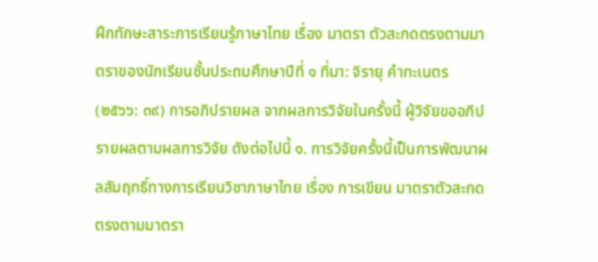ฝึกทักษะสาระการเรียนรู้ภาษาไทย เรื่อง มาตรา ตัวสะกดตรงตามมาตราของนักเรียนชั้นประถมศึกษาปีที่ ๑ ที่มา: จิรายุ คำทะเนตร (๒๕๖๖: ๓๙) การอภิปรายผล จากผลการวิจัยในครั้งนี้ ผู้วิจัยขออภิปรายผลตามผลการวิจัย ดังต่อไปนี้ ๑. การวิจัยครั้งนี้เป็นการพัฒนาผลสัมฤทธิ์ทางการเรียนวิชาภาษาไทย เรื่อง การเขียน มาตราตัวสะกดตรงตามมาตรา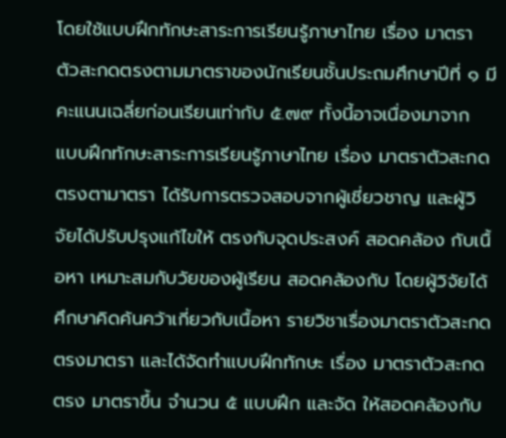โดยใช้แบบฝึกทักษะสาระการเรียนรู้ภาษาไทย เรื่อง มาตรา ตัวสะกดตรงตามมาตราของนักเรียนชั้นประถมศึกษาปีที่ ๑ มีคะแนนเฉลี่ยก่อนเรียนเท่ากับ ๕.๗๙ ทั้งนี้อาจเนื่องมาจาก แบบฝึกทักษะสาระการเรียนรู้ภาษาไทย เรื่อง มาตราตัวสะกดตรงตามาตรา ได้รับการตรวจสอบจากผู้เชี่ยวชาญ และผู้วิจัยได้ปรับปรุงแก้ไขให้ ตรงกับจุดประสงค์ สอดคล้อง กับเนื้อหา เหมาะสมกับวัยของผู้เรียน สอดคล้องกับ โดยผู้วิจัยได้ศึกษาคิดค้นคว้าเกี่ยวกับเนื้อหา รายวิชาเรื่องมาตราตัวสะกดตรงมาตรา และได้จัดทำแบบฝึกทักษะ เรื่อง มาตราตัวสะกดตรง มาตราขึ้น จำนวน ๕ แบบฝึก และจัด ให้สอดคล้องกับ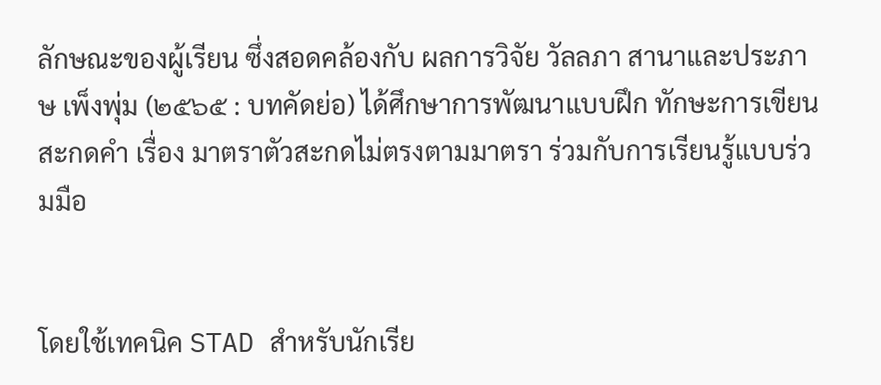ลักษณะของผู้เรียน ซึ่งสอดคล้องกับ ผลการวิจัย วัลลภา สานาและประภาษ เพ็งพุ่ม (๒๕๖๕ : บทคัดย่อ) ได้ศึกษาการพัฒนาแบบฝึก ทักษะการเขียนสะกดคำ เรื่อง มาตราตัวสะกดไม่ตรงตามมาตรา ร่วมกับการเรียนรู้แบบร่วมมือ


โดยใช้เทคนิค STAD สำหรับนักเรีย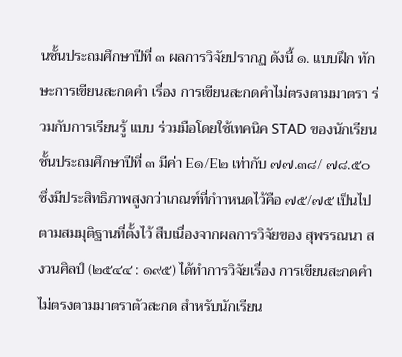นชั้นประถมศึกษาปีที่ ๓ ผลการวิจัยปรากฏ ดังนี้ ๑. แบบฝึก ทักษะการเขียนสะกดคำ เรื่อง การเขียนสะกดคำไม่ตรงตามมาตรา ร่วมกับการเรียนรู้ แบบ ร่วมมือโดยใช้เทคนิค STAD ของนักเรียนชั้นประถมศึกษาปีที่ ๓ มีค่า E๑/E๒ เท่ากับ ๗๗.๓๘/ ๗๘.๕๐ ซึ่งมีประสิทธิภาพสูงกว่าเกณฑ์ที่กำาหนดไว้คือ ๗๕/๗๕ เป็นไปตามสมมุติฐานที่ตั้งไว้ สืบเนื่องจากผลการวิจัยของ สุพรรณนา สงวนศิลป์ (๒๕๔๔ : ๑๙๕) ได้ทำการวิจัยเรื่อง การเขียนสะกดคำไม่ตรงตามมาตราตัวสะกด สำหรับนักเรียน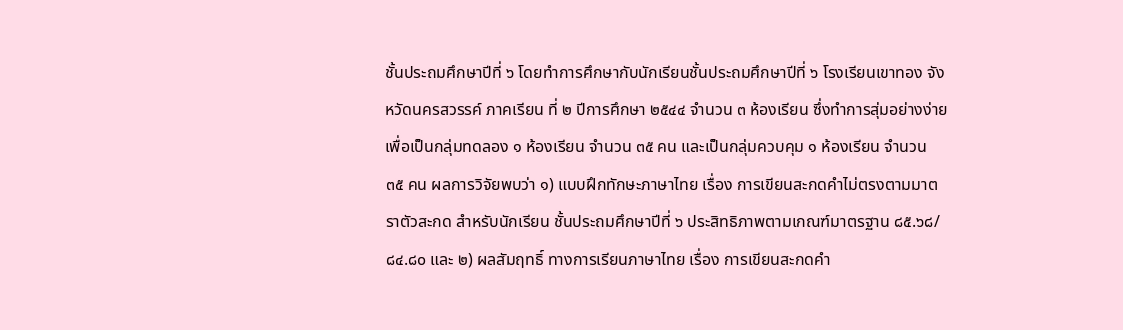ชั้นประถมศึกษาปีที่ ๖ โดยทำการศึกษากับนักเรียนชั้นประถมศึกษาปีที่ ๖ โรงเรียนเขาทอง จังหวัดนครสวรรค์ ภาคเรียน ที่ ๒ ปีการศึกษา ๒๕๔๔ จำนวน ๓ ห้องเรียน ซึ่งทำการสุ่มอย่างง่าย เพื่อเป็นกลุ่มทดลอง ๑ ห้องเรียน จำนวน ๓๕ คน และเป็นกลุ่มควบคุม ๑ ห้องเรียน จำนวน ๓๕ คน ผลการวิจัยพบว่า ๑) แบบฝึกทักษะภาษาไทย เรื่อง การเขียนสะกดคำไม่ตรงตามมาตราตัวสะกด สำหรับนักเรียน ชั้นประถมศึกษาปีที่ ๖ ประสิทธิภาพตามเกณฑ์มาตรฐาน ๘๕.๖๘/๘๔.๘๐ และ ๒) ผลสัมฤทธิ์ ทางการเรียนภาษาไทย เรื่อง การเขียนสะกดคำ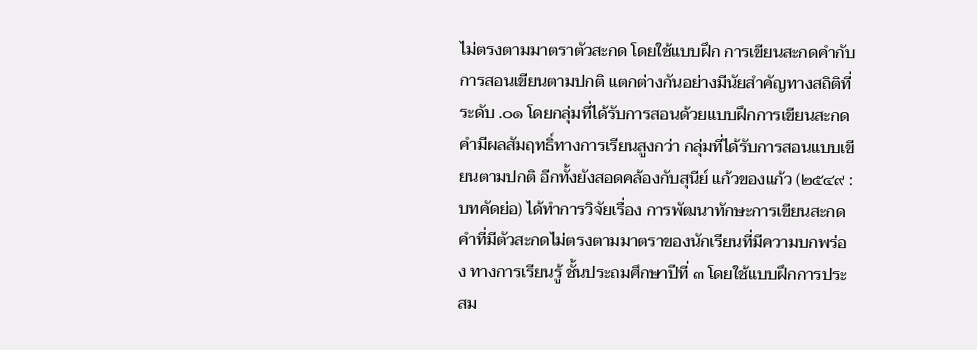ไม่ตรงตามมาตราตัวสะกด โดยใช้แบบฝึก การเขียนสะกดคำกับการสอนเขียนตามปกติ แตกต่างกันอย่างมีนัยสำคัญทางสถิติที่ระดับ .๐๑ โดยกลุ่มที่ได้รับการสอนด้วยแบบฝึกการเขียนสะกดคำมีผลสัมฤทธิ์ทางการเรียนสูงกว่า กลุ่มที่ได้รับการสอนแบบเขียนตามปกติ อีกทั้งยังสอดคล้องกับสุนีย์ แก้วของแก้ว (๒๕๔๙ : บทคัดย่อ) ได้ทำการวิจัยเรื่อง การพัฒนาทักษะการเขียนสะกดคำที่มีตัวสะกดไม่ตรงตามมาตราของนักเรียนที่มีความบกพร่อง ทางการเรียนรู้ ชั้นประถมศึกษาปีที่ ๓ โดยใช้แบบฝึกการประสม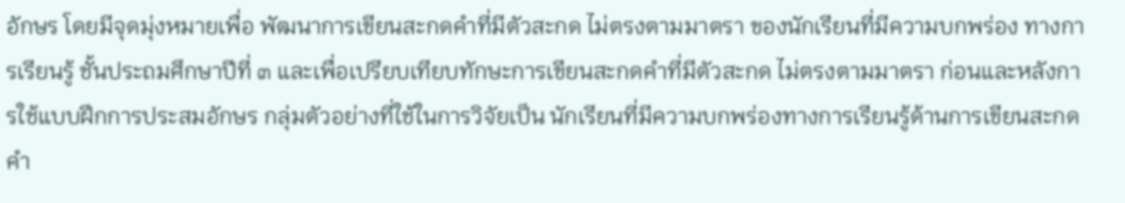อักษร โดยมีจุดมุ่งหมายเพื่อ พัฒนาการเขียนสะกดคำที่มีตัวสะกด ไม่ตรงตามมาตรา ของนักเรียนที่มีความบกพร่อง ทางการเรียนรู้ ชั้นประถมศึกษาปีที่ ๓ และเพื่อเปรียบเทียบทักษะการเขียนสะกดคำที่มีตัวสะกด ไม่ตรงตามมาตรา ก่อนและหลังการใช้แบบฝึกการประสมอักษร กลุ่มตัวอย่างที่ใช้ในการวิจัยเป็น นักเรียนที่มีความบกพร่องทางการเรียนรู้ด้านการเขียนสะกดคำ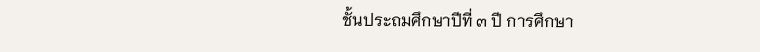ชั้นประถมศึกษาปีที่ ๓ ปี การศึกษา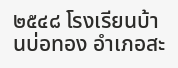๒๕๔๘ โรงเรียนบ้านบ่อทอง อำเภอสะ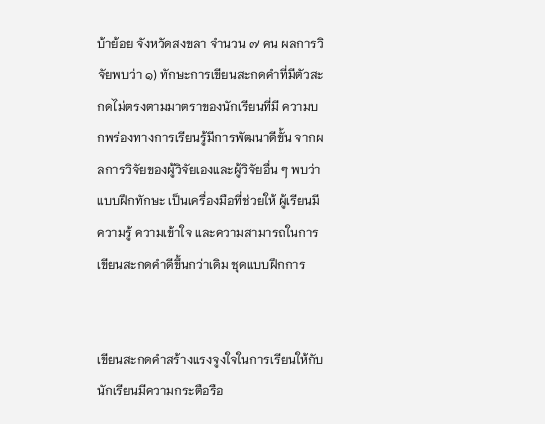บ้าย้อย จังหวัดสงขลา จำนวน ๗ คน ผลการวิจัยพบว่า ๑) ทักษะการเขียนสะกดคำที่มีตัวสะกดไม่ตรงตามมาตราของนักเรียนที่มี ความบกพร่องทางการเรียนรู้มีการพัฒนาดีขั้น จากผลการวิจัยของผู้วิจัยเองและผู้วิจัยอื่น ๆ พบว่าแบบฝึกทักษะ เป็นเครื่องมือที่ช่วยให้ ผู้เรียนมีความรู้ ความเข้าใจ และความสามารถในการเขียนสะกดคำดีขึ้นกว่าเดิม ชุดแบบฝึกการ


เขียนสะกดคำสร้างแรงจูงใจในการเรียนให้กับนักเรียนมีความกระตือรือ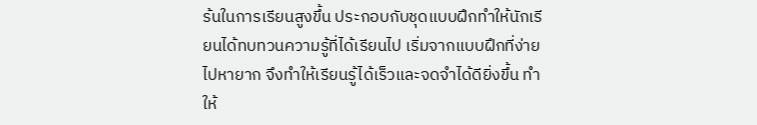ร้นในการเรียนสูงขึ้น ประกอบกับชุดแบบฝึกทำให้นักเรียนได้ทบทวนความรู้ที่ได้เรียนไป เริ่มจากแบบฝึกที่ง่าย ไปหายาก จึงทำให้เรียนรู้ได้เร็วและจดจำได้ดียิ่งขึ้น ทำให้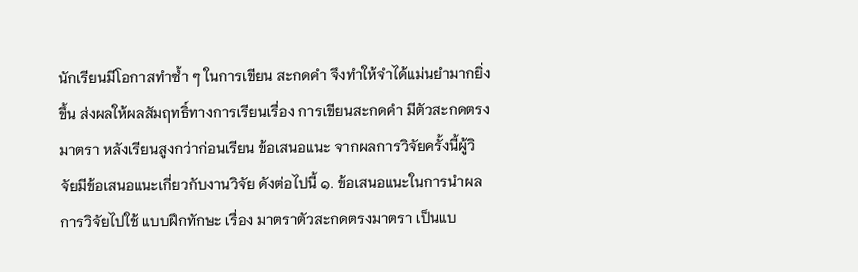นักเรียนมีโอกาสทำซ้ำ ๆ ในการเขียน สะกดคำ จึงทำให้จำได้แม่นยำมากยิ่งขึ้น ส่งผลให้ผลสัมฤทธิ์ทางการเรียนเรื่อง การเขียนสะกดคำ มีตัวสะกดตรงมาตรา หลังเรียนสูงกว่าก่อนเรียน ข้อเสนอแนะ จากผลการวิจัยครั้งนี้ผู้วิจัยมีข้อเสนอแนะเกี่ยวกับงานวิจัย ดังต่อไปนี้ ๑. ข้อเสนอแนะในการนำผลการวิจัยไปใช้ แบบฝึกทักษะ เรื่อง มาตราตัวสะกดตรงมาตรา เป็นแบ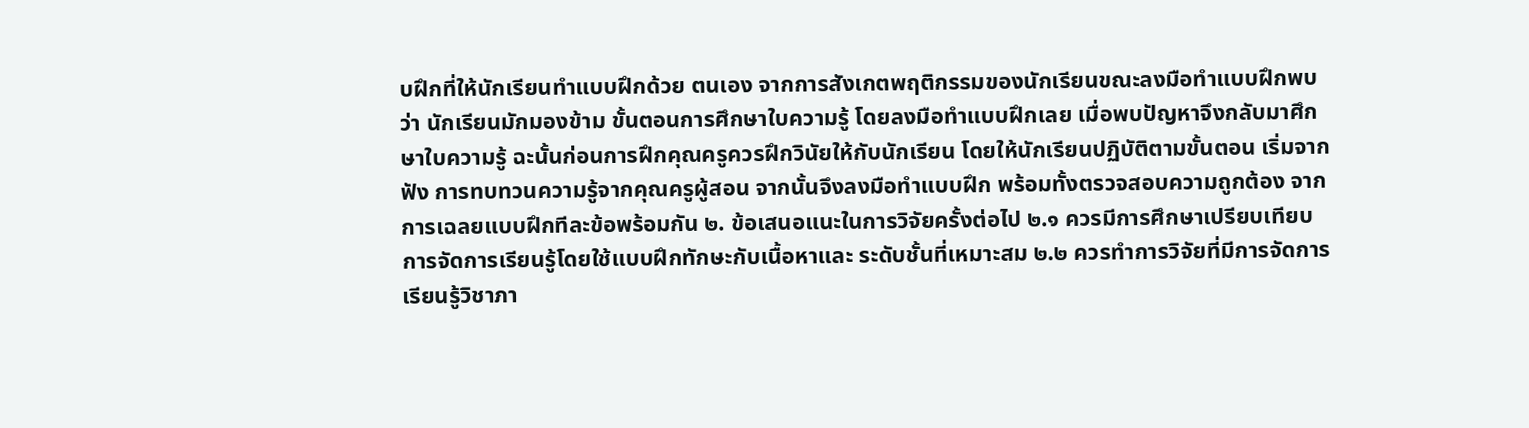บฝึกที่ให้นักเรียนทำแบบฝึกด้วย ตนเอง จากการสังเกตพฤติกรรมของนักเรียนขณะลงมือทำแบบฝึกพบว่า นักเรียนมักมองข้าม ขั้นตอนการศึกษาใบความรู้ โดยลงมือทำแบบฝึกเลย เมื่อพบปัญหาจึงกลับมาศึกษาใบความรู้ ฉะนั้นก่อนการฝึกคุณครูควรฝึกวินัยให้กับนักเรียน โดยให้นักเรียนปฏิบัติตามขั้นตอน เริ่มจากฟัง การทบทวนความรู้จากคุณครูผู้สอน จากนั้นจึงลงมือทำแบบฝึก พร้อมทั้งตรวจสอบความถูกต้อง จากการเฉลยแบบฝึกทีละข้อพร้อมกัน ๒. ข้อเสนอแนะในการวิจัยครั้งต่อไป ๒.๑ ควรมีการศึกษาเปรียบเทียบการจัดการเรียนรู้โดยใช้แบบฝึกทักษะกับเนื้อหาและ ระดับชั้นที่เหมาะสม ๒.๒ ควรทำการวิจัยที่มีการจัดการเรียนรู้วิชาภา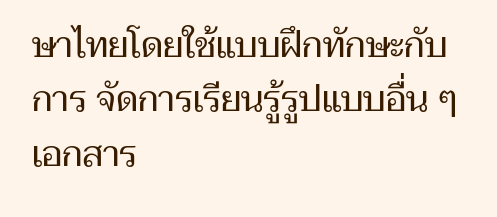ษาไทยโดยใช้แบบฝึกทักษะกับการ จัดการเรียนรู้รูปแบบอื่น ๆ เอกสาร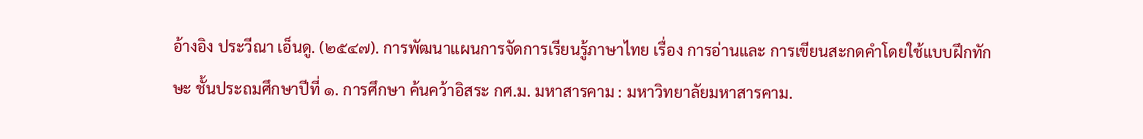อ้างอิง ประวีณา เอ็นดู. (๒๕๔๗). การพัฒนาแผนการจัดการเรียนรู้ภาษาไทย เรื่อง การอ่านและ การเขียนสะกดคำโดยใช้แบบฝึกทักษะ ชั้นประถมศึกษาปีที่ ๑. การศึกษา ค้นคว้าอิสระ กศ.ม. มหาสารคาม : มหาวิทยาลัยมหาสารคาม.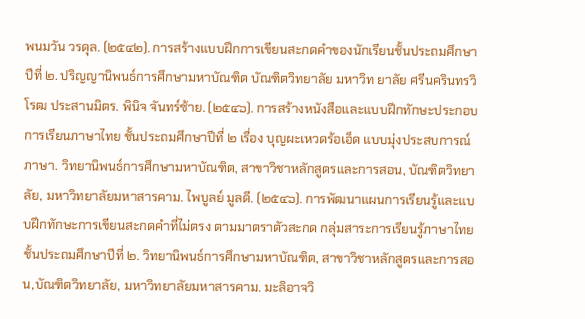พนมวัน วรดุล. (๒๕๔๒). การสร้างแบบฝึกการเขียนสะกดคำของนักเรียนชั้นประถมศึกษา ปีที่ ๒. ปริญญานิพนธ์การศึกษามหาบัณฑิต บัณฑิตวิทยาลัย มหาวิท ยาลัย ศรีนครินทรวิโรฒ ประสานมิตร. พินิจ จันทร์ซ้าย. (๒๕๔๖). การสร้างหนังสือและแบบฝึกทักษะประกอบการเรียนภาษาไทย ชั้นประถมศึกษาปีที่ ๒ เรื่อง บุญผะเหวดร้อเอ็ด แบบมุ่งประสบการณ์ภาษา. วิทยานิพนธ์การศึกษามหาบัณฑิต, สาขาวิชาหลักสูตรและการสอน, บัณฑิตวิทยาลัย, มหาวิทยาลัยมหาสารคาม. ไพบูลย์ มูลดี. (๒๕๔๖). การพัฒนาแผนการเรียนรู้และแบบฝึกทักษะการเขียนสะกดคำที่ไม่ตรง ตามมาตราตัวสะกด กลุ่มสาระการเรียนรู้ภาษาไทย ชั้นประถมศึกษาปีที่ ๒. วิทยานิพนธ์การศึกษามหาบัณฑิต, สาขาวิชาหลักสูตรและการสอน,บัณฑิตวิทยาลัย, มหาวิทยาลัยมหาสารคาม. มะลิอาจวิ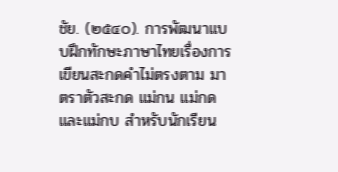ชัย. (๒๕๔๐). การพัฒนาแบบฝึกทักษะภาษาไทยเรื่องการเขียนสะกดคําไม่ตรงตาม มาตราตัวสะกด แม่กน แม่กด และแม่กบ สำหรับนักเรียน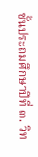ชั้นประถมศึกษาปีที่ ๓. วิท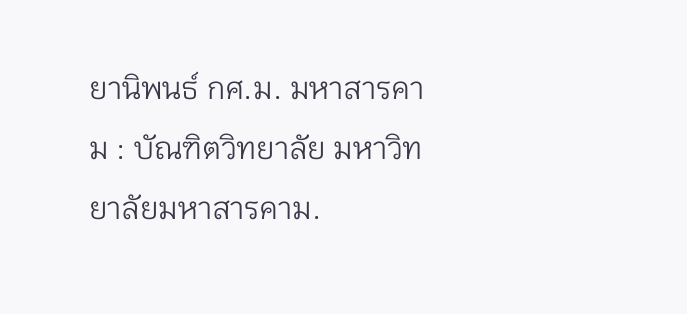ยานิพนธ์ กศ.ม. มหาสารคาม : บัณฑิตวิทยาลัย มหาวิทยาลัยมหาสารคาม.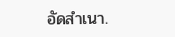อัดสำเนา.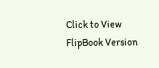Click to View FlipBook Version